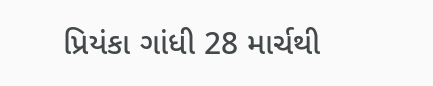પ્રિયંકા ગાંધી 28 માર્ચથી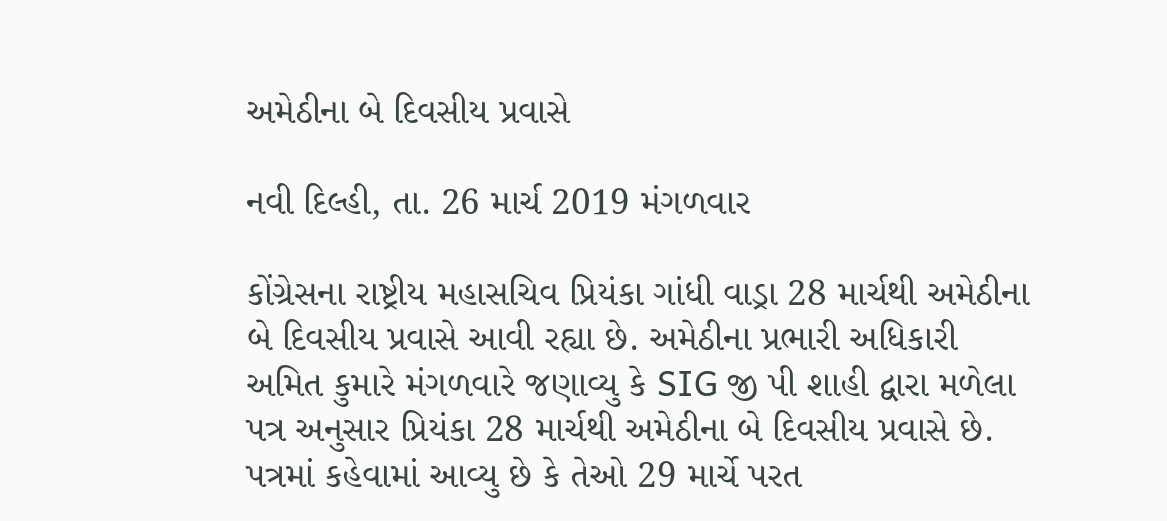અમેઠીના બે દિવસીય પ્રવાસે

નવી દિલ્હી, તા. 26 માર્ચ 2019 મંગળવાર

કોંગ્રેસના રાષ્ટ્રીય મહાસચિવ પ્રિયંકા ગાંધી વાડ્રા 28 માર્ચથી અમેઠીના બે દિવસીય પ્રવાસે આવી રહ્યા છે. અમેઠીના પ્રભારી અધિકારી અમિત કુમારે મંગળવારે જણાવ્યુ કે SIG જી પી શાહી દ્વારા મળેલા પત્ર અનુસાર પ્રિયંકા 28 માર્ચથી અમેઠીના બે દિવસીય પ્રવાસે છે. પત્રમાં કહેવામાં આવ્યુ છે કે તેઓ 29 માર્ચે પરત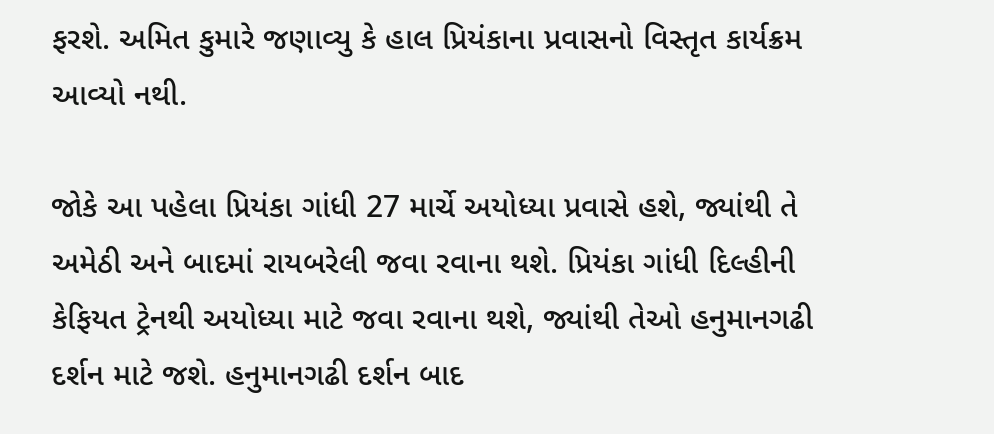ફરશે. અમિત કુમારે જણાવ્યુ કે હાલ પ્રિયંકાના પ્રવાસનો વિસ્તૃત કાર્યક્રમ આવ્યો નથી.

જોકે આ પહેલા પ્રિયંકા ગાંધી 27 માર્ચે અયોધ્યા પ્રવાસે હશે, જ્યાંથી તે અમેઠી અને બાદમાં રાયબરેલી જવા રવાના થશે. પ્રિયંકા ગાંધી દિલ્હીની કેફિયત ટ્રેનથી અયોધ્યા માટે જવા રવાના થશે, જ્યાંથી તેઓ હનુમાનગઢી દર્શન માટે જશે. હનુમાનગઢી દર્શન બાદ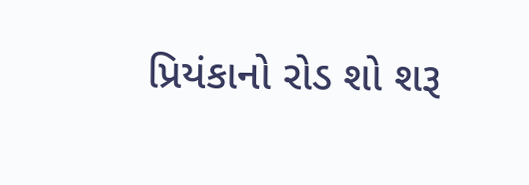પ્રિયંકાનો રોડ શો શરૂ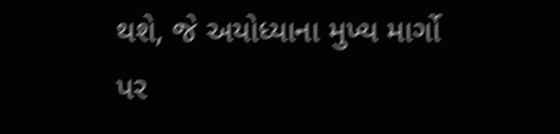થશે, જે અયોધ્યાના મુખ્ય માર્ગો પર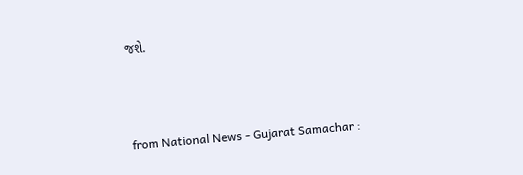જશે.



from National News - Gujarat Samachar :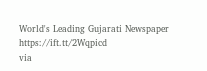World's Leading Gujarati Newspaper https://ift.tt/2Wqpicd
via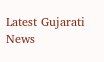Latest Gujarati News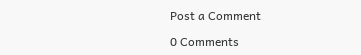Post a Comment

0 Comments